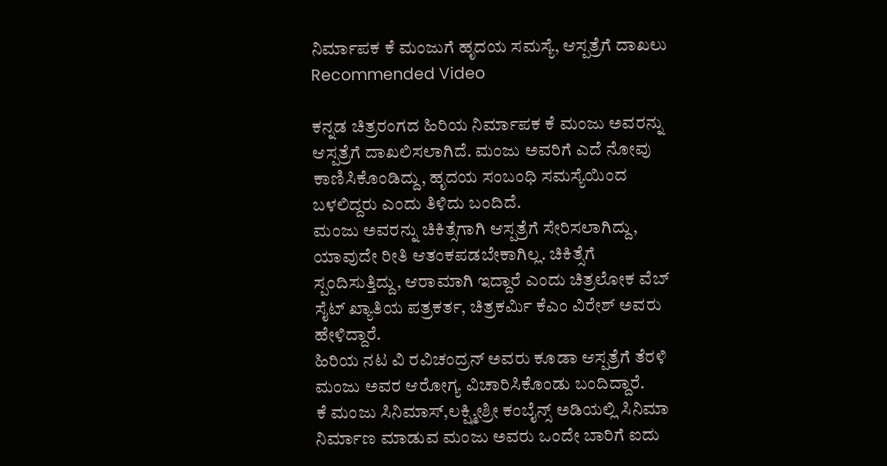ನಿರ್ಮಾಪಕ ಕೆ ಮಂಜುಗೆ ಹೃದಯ ಸಮಸ್ಯೆ, ಆಸ್ಪತ್ರೆಗೆ ದಾಖಲು
Recommended Video

ಕನ್ನಡ ಚಿತ್ರರಂಗದ ಹಿರಿಯ ನಿರ್ಮಾಪಕ ಕೆ ಮಂಜು ಅವರನ್ನು ಆಸ್ಪತ್ರೆಗೆ ದಾಖಲಿಸಲಾಗಿದೆ. ಮಂಜು ಅವರಿಗೆ ಎದೆ ನೋವು ಕಾಣಿಸಿಕೊಂಡಿದ್ದು, ಹೃದಯ ಸಂಬಂಧಿ ಸಮಸ್ಯೆಯಿಂದ ಬಳಲಿದ್ದರು ಎಂದು ತಿಳಿದು ಬಂದಿದೆ.
ಮಂಜು ಅವರನ್ನು ಚಿಕಿತ್ಸೆಗಾಗಿ ಆಸ್ಪತ್ರೆಗೆ ಸೇರಿಸಲಾಗಿದ್ದು, ಯಾವುದೇ ರೀತಿ ಆತಂಕಪಡಬೇಕಾಗಿಲ್ಲ. ಚಿಕಿತ್ಸೆಗೆ ಸ್ಪಂದಿಸುತ್ತಿದ್ದು, ಆರಾಮಾಗಿ ಇದ್ದಾರೆ ಎಂದು ಚಿತ್ರಲೋಕ ವೆಬ್ ಸೈಟ್ ಖ್ಯಾತಿಯ ಪತ್ರಕರ್ತ, ಚಿತ್ರಕರ್ಮಿ ಕೆಎಂ ವಿರೇಶ್ ಅವರು ಹೇಳಿದ್ದಾರೆ.
ಹಿರಿಯ ನಟ ವಿ ರವಿಚಂದ್ರನ್ ಅವರು ಕೂಡಾ ಆಸ್ಪತ್ರೆಗೆ ತೆರಳಿ ಮಂಜು ಅವರ ಆರೋಗ್ಯ ವಿಚಾರಿಸಿಕೊಂಡು ಬಂದಿದ್ದಾರೆ.
ಕೆ ಮಂಜು ಸಿನಿಮಾಸ್,ಲಕ್ಷ್ಮೀಶ್ರೀ ಕಂಬೈನ್ಸ್ ಅಡಿಯಲ್ಲಿ ಸಿನಿಮಾ ನಿರ್ಮಾಣ ಮಾಡುವ ಮಂಜು ಅವರು ಒಂದೇ ಬಾರಿಗೆ ಐದು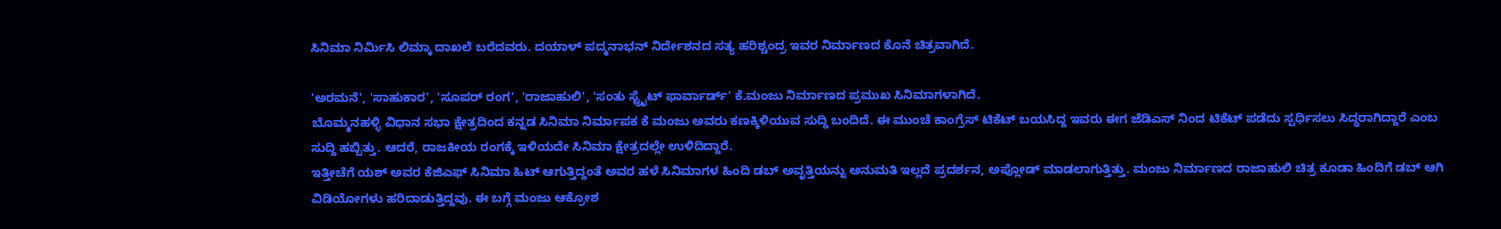ಸಿನಿಮಾ ನಿರ್ಮಿಸಿ ಲಿಮ್ಕಾ ದಾಖಲೆ ಬರೆದವರು. ದಯಾಳ್ ಪದ್ಮನಾಭನ್ ನಿರ್ದೇಶನದ ಸತ್ಯ ಹರಿಶ್ಚಂದ್ರ ಇವರ ನಿರ್ಮಾಣದ ಕೊನೆ ಚಿತ್ರವಾಗಿದೆ.

'ಅರಮನೆ', 'ಸಾಹುಕಾರ', 'ಸೂಪರ್ ರಂಗ', 'ರಾಜಾಹುಲಿ', 'ಸಂತು ಸ್ಟ್ರೈಟ್ ಫಾರ್ವಾರ್ಡ್' ಕೆ.ಮಂಜು ನಿರ್ಮಾಣದ ಪ್ರಮುಖ ಸಿನಿಮಾಗಳಾಗಿದೆ.
ಬೊಮ್ಮನಹಳ್ಳಿ ವಿಧಾನ ಸಭಾ ಕ್ಷೇತ್ರದಿಂದ ಕನ್ನಡ ಸಿನಿಮಾ ನಿರ್ಮಾಪಕ ಕೆ ಮಂಜು ಅವರು ಕಣಕ್ಕಿಳಿಯುವ ಸುದ್ದಿ ಬಂದಿದೆ. ಈ ಮುಂಚೆ ಕಾಂಗ್ರೆಸ್ ಟಿಕೆಟ್ ಬಯಸಿದ್ದ ಇವರು ಈಗ ಜೆಡಿಎಸ್ ನಿಂದ ಟಿಕೆಟ್ ಪಡೆದು ಸ್ಪರ್ಧಿಸಲು ಸಿದ್ಧರಾಗಿದ್ದಾರೆ ಎಂಬ ಸುದ್ದಿ ಹಬ್ಬಿತ್ತು. ಆದರೆ, ರಾಜಕೀಯ ರಂಗಕ್ಕೆ ಇಳಿಯದೇ ಸಿನಿಮಾ ಕ್ಷೇತ್ರದಲ್ಲೇ ಉಳಿದಿದ್ದಾರೆ.
ಇತ್ತೀಚೆಗೆ ಯಶ್ ಅವರ ಕೆಜಿಎಫ್ ಸಿನಿಮಾ ಹಿಟ್ ಆಗುತ್ತಿದ್ದಂತೆ ಅವರ ಹಳೆ ಸಿನಿಮಾಗಳ ಹಿಂದಿ ಡಬ್ ಅವೃತ್ತಿಯನ್ನು ಅನುಮತಿ ಇಲ್ಲದೆ ಪ್ರದರ್ಶನ, ಅಪ್ಲೋಡ್ ಮಾಡಲಾಗುತ್ತಿತ್ತು. ಮಂಜು ನಿರ್ಮಾಣದ ರಾಜಾಹುಲಿ ಚಿತ್ರ ಕೂಡಾ ಹಿಂದಿಗೆ ಡಬ್ ಆಗಿ ವಿಡಿಯೋಗಳು ಹರಿದಾಡುತ್ತಿದ್ದವು. ಈ ಬಗ್ಗೆ ಮಂಜು ಆಕ್ರೋಶ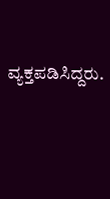ವ್ಯಕ್ತಪಡಿಸಿದ್ದರು.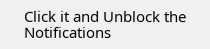Click it and Unblock the Notifications